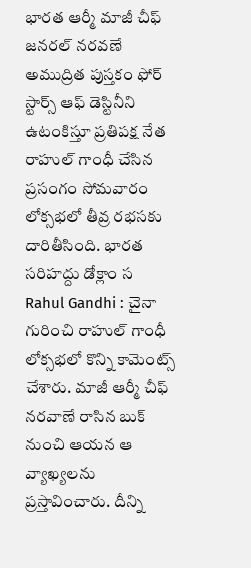భారత ఆర్మీ మాజీ చీఫ్ జనరల్ నరవణే అముద్రిత పుస్తకం ఫోర్ స్టార్స్ ఆఫ్ డెస్టినీని ఉటంకిస్తూ ప్రతిపక్ష నేత రాహుల్ గాంధీ చేసిన ప్రసంగం సోమవారం లోక్సభలో తీవ్ర రభసకు దారితీసింది. భారత సరిహద్దు డోక్లాం స
Rahul Gandhi : చైనా గురించి రాహుల్ గాంధీ లోక్సభలో కొన్ని కామెంట్స్ చేశారు. మాజీ ఆర్మీ చీఫ్ నరవాణే రాసిన బుక్ నుంచి ఆయన ఆ వ్యాఖ్యలను ప్రస్తావించారు. దీన్ని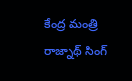కేంద్ర మంత్రి రాజ్నాథ్ సింగ్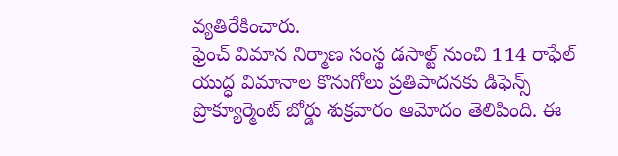వ్యతిరేకించారు.
ఫ్రెంచ్ విమాన నిర్మాణ సంస్థ డసాల్ట్ నుంచి 114 రాఫేల్ యుద్ధ విమానాల కొనుగోలు ప్రతిపాదనకు డిఫెన్స్ ప్రొక్యూర్మెంట్ బోర్డు శుక్రవారం ఆమోదం తెలిపింది. ఈ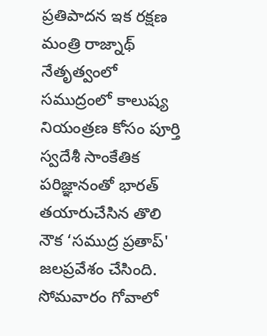ప్రతిపాదన ఇక రక్షణ మంత్రి రాజ్నాథ్ నేతృత్వంలో
సముద్రంలో కాలుష్య నియంత్రణ కోసం పూర్తి స్వదేశీ సాంకేతిక పరిజ్ఞానంతో భారత్ తయారుచేసిన తొలి నౌక ‘సముద్ర ప్రతాప్' జలప్రవేశం చేసింది. సోమవారం గోవాలో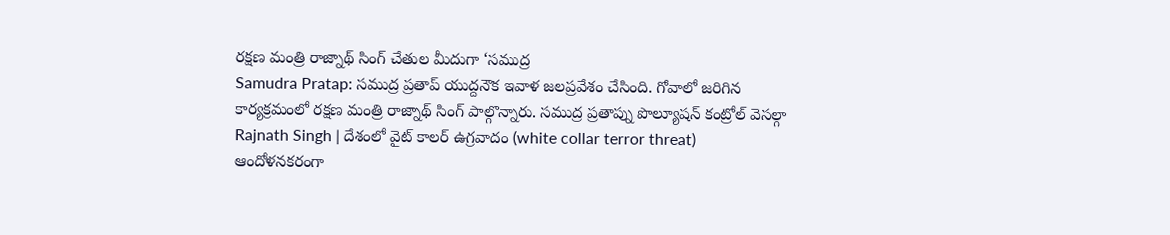రక్షణ మంత్రి రాజ్నాథ్ సింగ్ చేతుల మీదుగా ‘సముద్ర
Samudra Pratap: సముద్ర ప్రతాప్ యుద్దనౌక ఇవాళ జలప్రవేశం చేసింది. గోవాలో జరిగిన కార్యక్రమంలో రక్షణ మంత్రి రాజ్నాథ్ సింగ్ పాల్గొన్నారు. సముద్ర ప్రతాప్ను పొల్యూషన్ కంట్రోల్ వెసల్గా
Rajnath Singh | దేశంలో వైట్ కాలర్ ఉగ్రవాదం (white collar terror threat) ఆందోళనకరంగా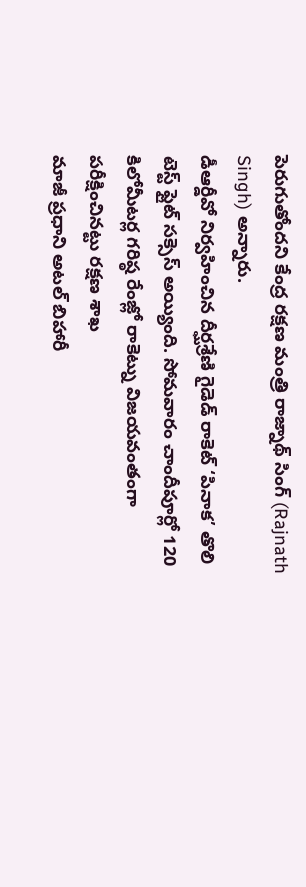పెరుగుతోందని కేంద్ర రక్షణ మంత్రి రాజ్నాథ్ సింగ్ (Rajnath Singh) అన్నారు.
డీఆర్డీవో నిర్వహించిన దీర్ఘశ్రేణి గైడెడ్ రాకెట్ ‘పినాక’ తొలి టెస్ట్ ఫ్లైట్ సక్సెస్ అయ్యింది. సోమవారం చాందీపూర్లో 120 కిలోమీటర్ల గరిష్ఠ రేంజ్లో రాకెట్ను విజయవంతంగా పరీక్షించినట్టు రక్షణ శాఖ
మాజీ ప్రధాని అటల్ బిహారీ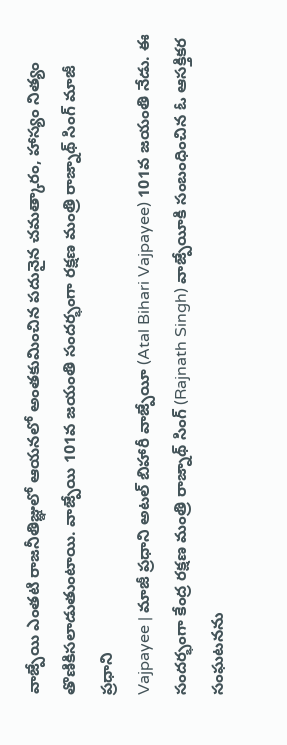వాజ్పేయి ఎంతటి రాజనీతిజ్ఞులో ఆయనలో అంతకుమించిన పదునైన చమత్కారం, హాస్యం నిత్యం తొణికిసలాడుతుంటాయి. వాజ్పేయి 101వ జయంతి సందర్భంగా రక్షణ మంత్రి రాజ్నాథ్ సింగ్ మాజీ ప్రధాని
Vajpayee | మాజీ ప్రధాని అటల్ బిహారీ వాజ్పేయీ (Atal Bihari Vajpayee) 101వ జయంతి నేడు. ఈ సందర్భంగా కేంద్ర రక్షణ మంత్రి రాజ్నాథ్ సింగ్ (Rajnath Singh) వాజ్పేయీకి సంబంధించిన ఓ ఆసక్తికర సంఘటనను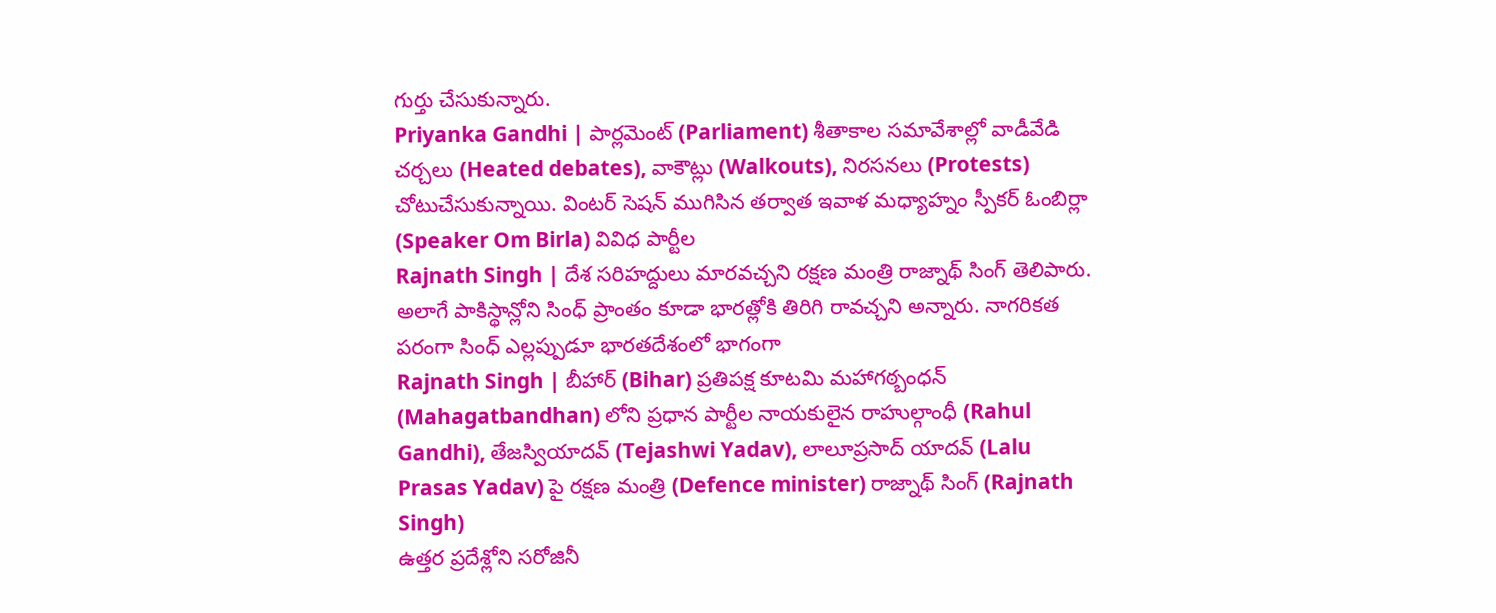గుర్తు చేసుకున్నారు.
Priyanka Gandhi | పార్లమెంట్ (Parliament) శీతాకాల సమావేశాల్లో వాడీవేడి చర్చలు (Heated debates), వాకౌట్లు (Walkouts), నిరసనలు (Protests) చోటుచేసుకున్నాయి. వింటర్ సెషన్ ముగిసిన తర్వాత ఇవాళ మధ్యాహ్నం స్పీకర్ ఓంబిర్లా (Speaker Om Birla) వివిధ పార్టీల
Rajnath Singh | దేశ సరిహద్దులు మారవచ్చని రక్షణ మంత్రి రాజ్నాథ్ సింగ్ తెలిపారు. అలాగే పాకిస్థాన్లోని సింధ్ ప్రాంతం కూడా భారత్లోకి తిరిగి రావచ్చని అన్నారు. నాగరికత పరంగా సింధ్ ఎల్లప్పుడూ భారతదేశంలో భాగంగా
Rajnath Singh | బీహార్ (Bihar) ప్రతిపక్ష కూటమి మహాగఠ్బంధన్ (Mahagatbandhan) లోని ప్రధాన పార్టీల నాయకులైన రాహుల్గాంధీ (Rahul Gandhi), తేజస్వియాదవ్ (Tejashwi Yadav), లాలూప్రసాద్ యాదవ్ (Lalu Prasas Yadav) పై రక్షణ మంత్రి (Defence minister) రాజ్నాథ్ సింగ్ (Rajnath Singh)
ఉత్తర ప్రదేశ్లోని సరోజినీ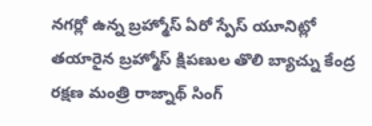నగర్లో ఉన్న బ్రహ్మోస్ ఏరో స్పేస్ యూనిట్లో తయారైన బ్రహ్మోస్ క్షిపణుల తొలి బ్యాచ్ను కేంద్ర రక్షణ మంత్రి రాజ్నాథ్ సింగ్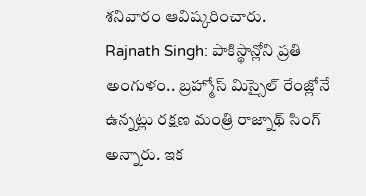శనివారం ఆవిష్కరించారు.
Rajnath Singh: పాకిస్థాన్లోని ప్రతి అంగుళం.. బ్రహ్మోస్ మిస్సైల్ రేంజ్లోనే ఉన్నట్లు రక్షణ మంత్రి రాజ్నాథ్ సింగ్ అన్నారు. ఇక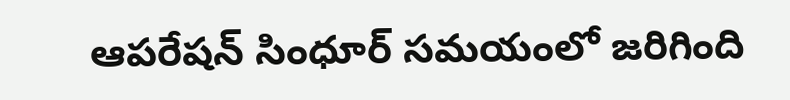ఆపరేషన్ సింధూర్ సమయంలో జరిగింది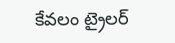కేవలం ట్రైలర్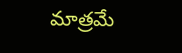మాత్రమే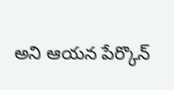అని ఆయన పేర్కొన్